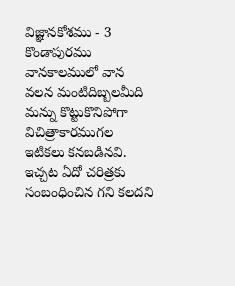విజ్ఞానకోశము - 3
కొండాపురము
వానకాలములో వాన వలన మంటిదిబ్బలమీది మన్ను కొట్టుకొనిపోగా విచిత్రాకారముగల ఇటికలు కనబడినవి. ఇచ్చట ఏదో చరిత్రకు సంబంధించిన గని కలదని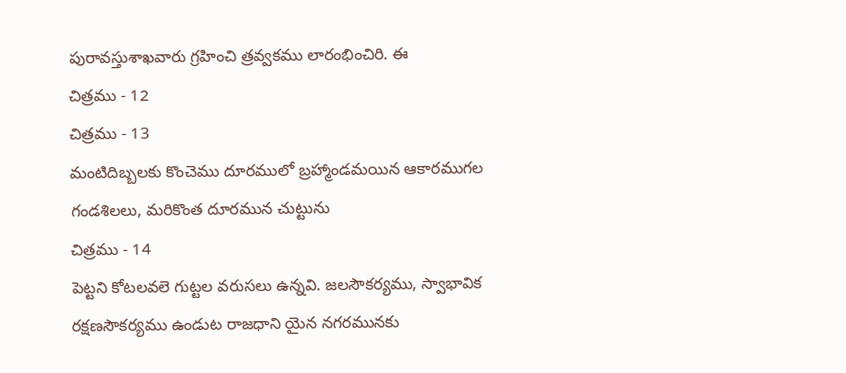పురావస్తుశాఖవారు గ్రహించి త్రవ్వకము లారంభించిరి. ఈ
చిత్రము - 12
చిత్రము - 13
మంటిదిబ్బలకు కొంచెము దూరములో బ్రహ్మాండమయిన ఆకారముగల గండశిలలు, మరికొంత దూరమున చుట్టును
చిత్రము - 14
పెట్టని కోటలవలె గుట్టల వరుసలు ఉన్నవి. జలసౌకర్యము, స్వాభావిక రక్షణసౌకర్యము ఉండుట రాజధాని యైన నగరమునకు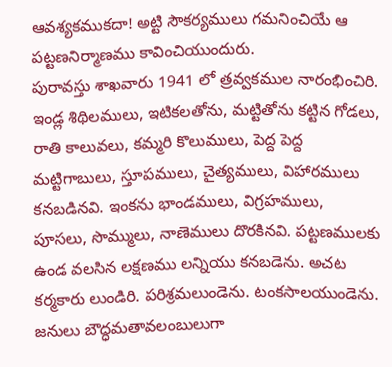ఆవశ్యకముకదా! అట్టి సౌకర్యములు గమనించియే ఆ పట్టణనిర్మాణము కావించియుందురు.
పురావస్తు శాఖవారు 1941 లో త్రవ్వకముల నారంభించిరి. ఇండ్ల శిథిలములు, ఇటికలతోను, మట్టితోను కట్టిన గోడలు, రాతి కాలువలు, కమ్మరి కొలుములు, పెద్ద పెద్ద మట్టిగాబులు, స్తూపములు, చైత్యములు, విహారములు కనబడినవి. ఇంకను భాండములు, విగ్రహములు, పూసలు, సొమ్ములు, నాణెములు దొరకినవి. పట్టణములకు ఉండ వలసిన లక్షణము లన్నియు కనబడెను. అచట కర్మకారు లుండిరి. పరిశ్రమలుండెను. టంకసాలయుండెను. జనులు బౌద్ధమతావలంబులుగా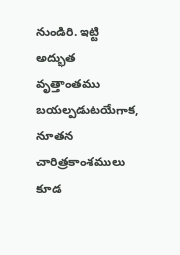నుండిరి. ఇట్టి అద్భుత వృత్తాంతము బయల్పడుటయేగాక, నూతన చారిత్రకాంశములు కూడ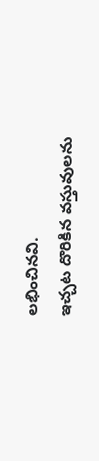లభించినవి.
ఇచ్చట దొరికిన వస్తువులను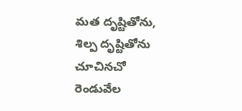మత దృష్టితోను, శిల్ప దృష్టితోను చూచినచో రెండువేల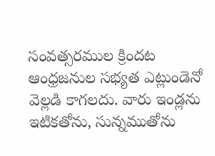సంవత్సరముల క్రిందట ఆంధ్రజనుల సభ్యత ఎట్లుండెనో వెల్లడి కాగలదు. వారు ఇండ్లను ఇటికతోను, సున్నముతోను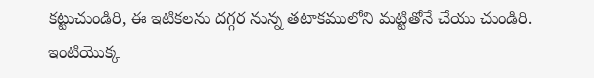కట్టుచుండిరి, ఈ ఇటికలను దగ్గర నున్న తటాకములోని మట్టితోనే చేయు చుండిరి. ఇంటియొక్క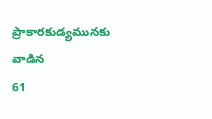ప్రాకారకుడ్యమునకు వాడిన
61